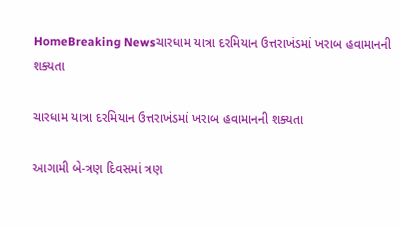HomeBreaking Newsચારધામ યાત્રા દરમિયાન ઉત્તરાખંડમાં ખરાબ હવામાનની શક્યતા

ચારધામ યાત્રા દરમિયાન ઉત્તરાખંડમાં ખરાબ હવામાનની શક્યતા

આગામી બે-ત્રણ દિવસમાં ત્રણ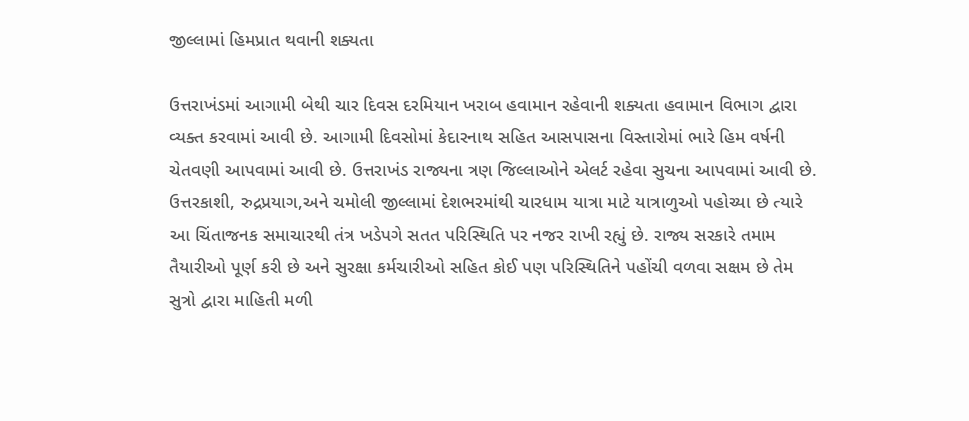જીલ્લામાં હિમપ્રાત થવાની શક્યતા

ઉત્તરાખંડમાં આગામી બેથી ચાર દિવસ દરમિયાન ખરાબ હવામાન રહેવાની શક્યતા હવામાન વિભાગ દ્વારા વ્યક્ત કરવામાં આવી છે. આગામી દિવસોમાં કેદારનાથ સહિત આસપાસના વિસ્તારોમાં ભારે હિમ વર્ષની ચેતવણી આપવામાં આવી છે. ઉત્તરાખંડ રાજ્યના ત્રણ જિલ્લાઓને એલર્ટ રહેવા સુચના આપવામાં આવી છે. ઉત્તરકાશી, રુદ્રપ્રયાગ,અને ચમોલી જીલ્લામાં દેશભરમાંથી ચારધામ યાત્રા માટે યાત્રાળુઓ પહોચ્યા છે ત્યારે આ ચિંતાજનક સમાચારથી તંત્ર ખડેપગે સતત પરિસ્થિતિ પર નજર રાખી રહ્યું છે. રાજ્ય સરકારે તમામ તૈયારીઓ પૂર્ણ કરી છે અને સુરક્ષા કર્મચારીઓ સહિત કોઈ પણ પરિસ્થિતિને પહોંચી વળવા સક્ષમ છે તેમ સુત્રો દ્વારા માહિતી મળી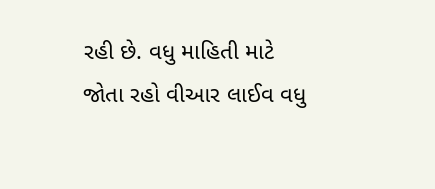રહી છે. વધુ માહિતી માટે જોતા રહો વીઆર લાઈવ વધુ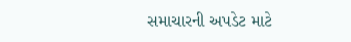સમાચારની અપડેટ માટે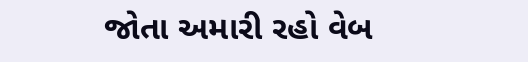જોતા અમારી રહો વેબ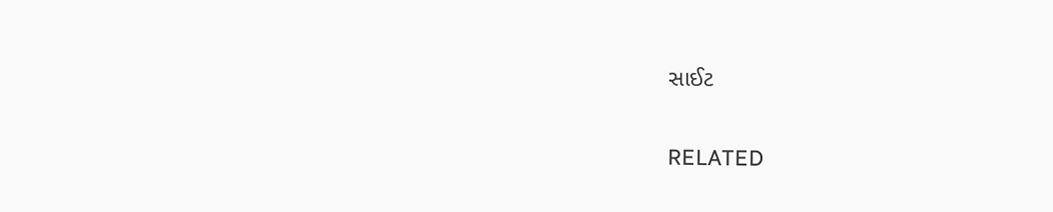સાઈટ

RELATED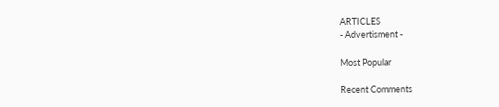ARTICLES
- Advertisment -

Most Popular

Recent Comments